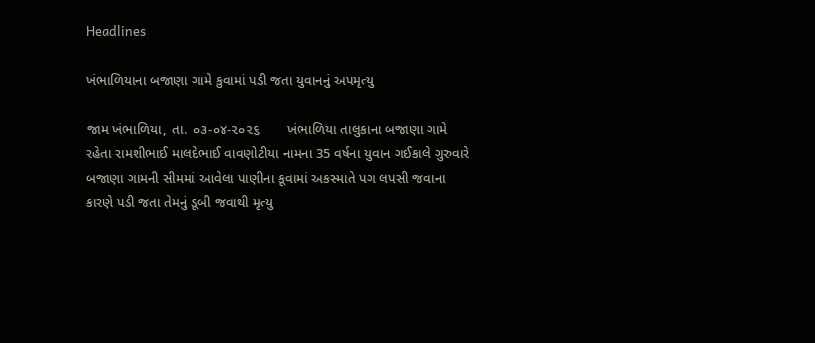Headlines

ખંભાળિયાના બજાણા ગામે કુવામાં પડી જતા યુવાનનું અપમૃત્યુ

જામ ખંભાળિયા, તા. ૦૩-૦૪-૨૦૨૬       ખંભાળિયા તાલુકાના બજાણા ગામે રહેતા રામશીભાઈ માલદેભાઈ વાવણોટીયા નામના 35 વર્ષના યુવાન ગઈકાલે ગુરુવારે બજાણા ગામની સીમમાં આવેલા પાણીના કૂવામાં અકસ્માતે પગ લપસી જવાના કારણે પડી જતા તેમનું ડૂબી જવાથી મૃત્યુ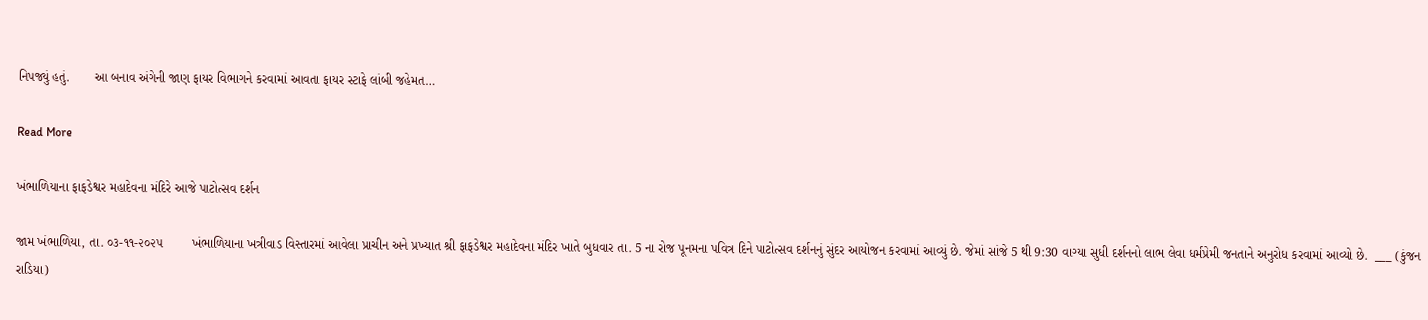નિપજ્યું હતું.       આ બનાવ અંગેની જાણ ફાયર વિભાગને કરવામાં આવતા ફાયર સ્ટાફે લાંબી જહેમત…

Read More

ખંભાળિયાના ફાફડેશ્વર મહાદેવના મંદિરે આજે પાટોત્સવ દર્શન

જામ ખંભાળિયા, તા. ૦૩-૧૧-૨૦૨૫        ખંભાળિયાના ખત્રીવાડ વિસ્તારમાં આવેલા પ્રાચીન અને પ્રખ્યાત શ્રી ફાફડેશ્વર મહાદેવના મંદિર ખાતે બુધવાર તા. 5 ના રોજ પૂનમના પવિત્ર દિને પાટોત્સવ દર્શનનું સુંદર આયોજન કરવામાં આવ્યું છે. જેમાં સાંજે 5 થી 9:30 વાગ્યા સુધી દર્શનનો લાભ લેવા ધર્મપ્રેમી જનતાને અનુરોધ કરવામાં આવ્યો છે.  ___ (કુંજન રાડિયા)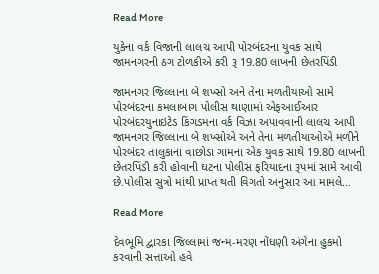Read More

યુકેના વર્ક વિજાની લાલચ આપી પોરબંદરના યુવક સાથે જામનગરની ઠગ ટોળકીએ કરી રૂ 19.80 લાખની છેતરપિંડી

જામનગર જિલ્લાના બે શખ્સો અને તેના મળતીયાઓ સામે પોરબંદરના કમલાબાગ પોલીસ થાણામાં એફઆઈઆર પોરબંદરયુનાઇટેડ કિંગડમના વર્ક વિઝા અપાવવાની લાલચ આપી જામનગર જિલ્લાના બે શખ્સોએ અને તેના મળતીયાઓએ મળીને પોરબંદર તાલુકાના વાછોડા ગામના એક યુવક સાથે 19.80 લાખની છેતરપિંડી કરી હોવાની ઘટના પોલીસ ફરિયાદના રૂપમાં સામે આવી છે.પોલીસ સુત્રો માંથી પ્રાપ્ત થતી વિગતો અનુસાર આ મામલે…

Read More

દેવભૂમિ દ્વારકા જિલ્લામાં જન્મ-મરણ નોંધણી અંગેના હુકમો કરવાની સત્તાઓ હવે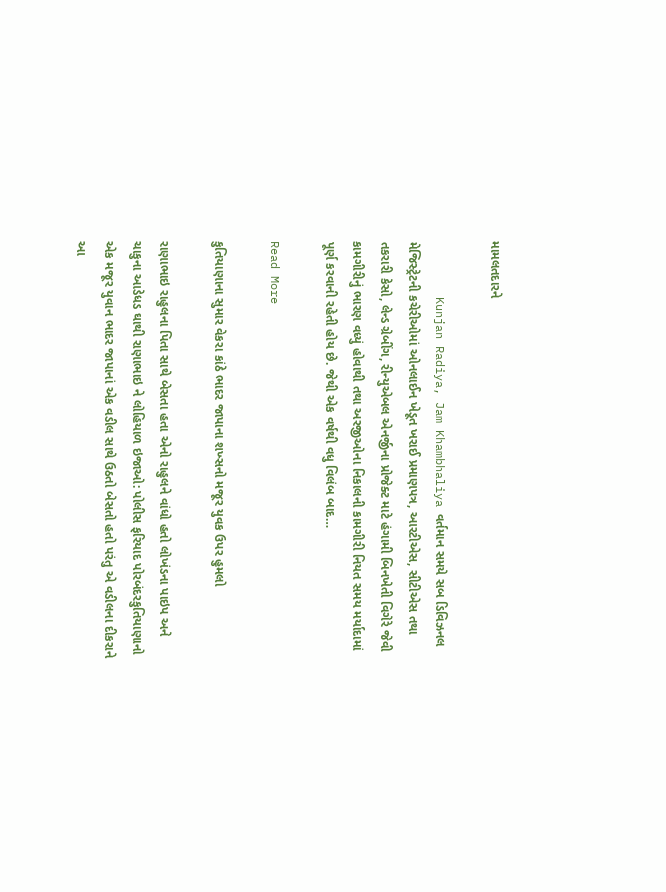મામલતદારને

        Kunjan Radiya, Jam Khambhaliya વર્તમાન સમયે સબ ડિવિઝનલ મેજિસ્ટ્રેટની કચેરીઓમાં ઓનલાઈન ખેડૂત ખરાઈ પ્રમાણપત્ર, આરટીએસ, સીટીએસ તથા તકરારી કેસો, લેન્ડ ગ્રેબીંગ, રીન્યુએબલ એનર્જીના પ્રોજેક્ટ માટે હંગામી બિનખેતી વિગેરે જેવી કામગીરીનું ભારણ વધ્યું હોવાથી તથા અરજીઓના નિકાલની કામગીરી નિયત સમય મર્યાદામાં પૂર્ણ કરવાની રહેતી હોય છે. જેથી એક વર્ષથી વધુ વિલંબ બાદ…

Read More

કુતિયાણાના સુમાર વેકરા કાંઠે ભાદર જાપાના શખ્સનો મજૂર યુવક ઉપર હુમલો

રાણાભાઇ રાહુલના પિતા સાથે બેસતા હતા એનો રાહુલને વાંધો હતો લોખંડના પાઇપ અને ચાકુના આડેધડ ઘાથી રાણાભાઇ ને લોહિયાળ ઇજાઓ: પોલીસ ફરિયાદ પોરબંદરકુતિયાણાનો એક મજૂર યુવાન ભાદર જાપાનાં એક વડીલ સાથે ઉઠતો બેસતો હતો પરંતુ એ વડીલના દીકરાને આ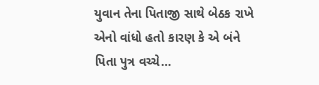યુવાન તેના પિતાજી સાથે બેઠક રાખે એનો વાંધો હતો કારણ કે એ બંને પિતા પુત્ર વચ્ચે…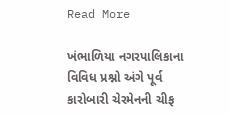Read More

ખંભાળિયા નગરપાલિકાના વિવિધ પ્રશ્નો અંગે પૂર્વ કારોબારી ચેરમેનની ચીફ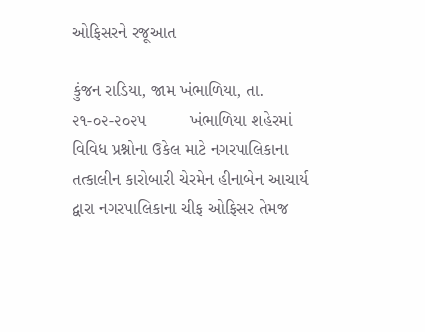ઓફિસરને રજૂઆત

કુંજન રાડિયા, જામ ખંભાળિયા, તા. ૨૧-૦૨-૨૦૨૫         ખંભાળિયા શહેરમાં વિવિધ પ્રશ્નોના ઉકેલ માટે નગરપાલિકાના તત્કાલીન કારોબારી ચેરમેન હીનાબેન આચાર્ય દ્વારા નગરપાલિકાના ચીફ ઓફિસર તેમજ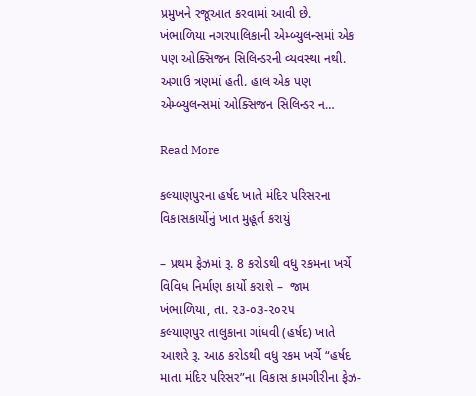પ્રમુખને રજૂઆત કરવામાં આવી છે.         ખંભાળિયા નગરપાલિકાની એમ્બ્યુલન્સમાં એક પણ ઓક્સિજન સિલિન્ડરની વ્યવસ્થા નથી. અગાઉ ત્રણમાં હતી. હાલ એક પણ એમ્બ્યુલન્સમાં ઓક્સિજન સિલિન્ડર ન…

Read More

કલ્યાણપુરના હર્ષદ ખાતે મંદિર પરિસરના વિકાસકાર્યોનું ખાત મુહૂર્ત કરાયું

– પ્રથમ ફેઝમાં રૂ. 8 કરોડથી વધુ રકમના ખર્ચે વિવિધ નિર્માણ કાર્યો કરાશે –  જામ ખંભાળિયા, તા. ૨૩-૦૩-૨૦૨૫         કલ્યાણપુર તાલુકાના ગાંધવી (હર્ષદ) ખાતે આશરે રૂ. આઠ કરોડથી વધુ રકમ ખર્ચે “હર્ષદ માતા મંદિર પરિસર”ના વિકાસ કામગીરીના ફેઝ-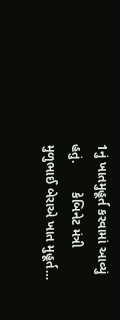1નું ખાતમુહૂર્ત કરવામાં આવ્યું હતું.        કેબિનેટ મંત્રી મુળુભાઈ બેરાએ ખાત મુહૂર્ત…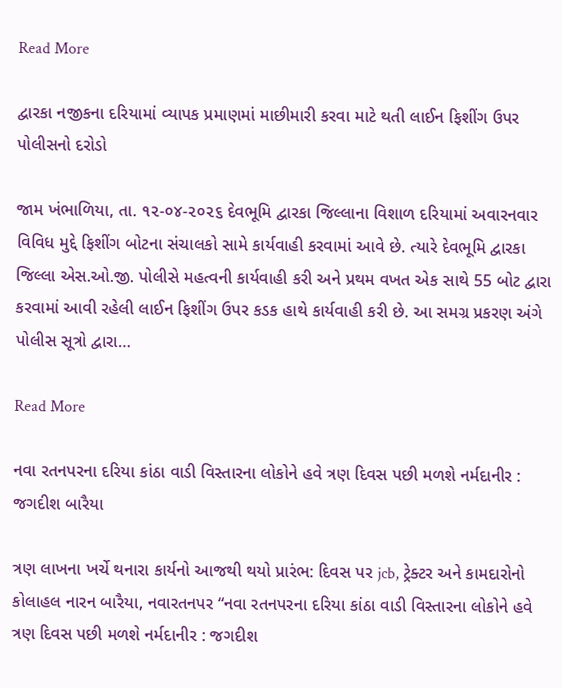Read More

દ્વારકા નજીકના દરિયામાં વ્યાપક પ્રમાણમાં માછીમારી કરવા માટે થતી લાઈન ફિશીંગ ઉપર પોલીસનો દરોડો

જામ ખંભાળિયા, તા. ૧૨-૦૪-૨૦૨૬ દેવભૂમિ દ્વારકા જિલ્લાના વિશાળ દરિયામાં અવારનવાર વિવિધ મુદ્દે ફિશીંગ બોટના સંચાલકો સામે કાર્યવાહી કરવામાં આવે છે. ત્યારે દેવભૂમિ દ્વારકા જિલ્લા એસ.ઓ.જી. પોલીસે મહત્વની કાર્યવાહી કરી અને પ્રથમ વખત એક સાથે 55 બોટ દ્વારા કરવામાં આવી રહેલી લાઈન ફિશીંગ ઉપર કડક હાથે કાર્યવાહી કરી છે. આ સમગ્ર પ્રકરણ અંગે પોલીસ સૂત્રો દ્વારા…

Read More

નવા રતનપરના દરિયા કાંઠા વાડી વિસ્તારના લોકોને હવે ત્રણ દિવસ પછી મળશે નર્મદાનીર : જગદીશ બારૈયા

ત્રણ લાખના ખર્ચે થનારા કાર્યનો આજથી થયો પ્રારંભ: દિવસ પર jcb, ટ્રેક્ટર અને કામદારોનો કોલાહલ નારન બારૈયા, નવારતનપર “નવા રતનપરના દરિયા કાંઠા વાડી વિસ્તારના લોકોને હવે ત્રણ દિવસ પછી મળશે નર્મદાનીર : જગદીશ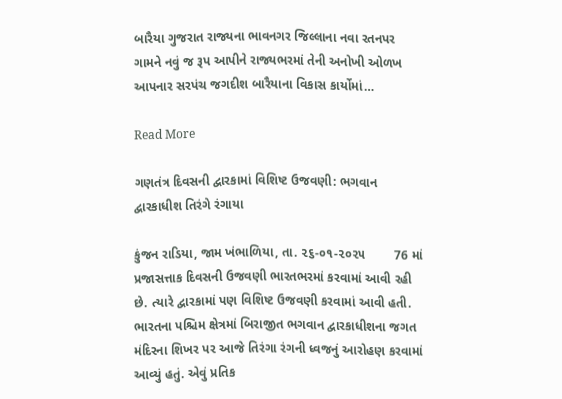બારૈયા ગુજરાત રાજ્યના ભાવનગર જિલ્લાના નવા રતનપર ગામને નવું જ રૂપ આપીને રાજ્યભરમાં તેની અનોખી ઓળખ આપનાર સરપંચ જગદીશ બારૈયાના વિકાસ કાર્યોમાં…

Read More

ગણતંત્ર દિવસની દ્વારકામાં વિશિષ્ટ ઉજવણી: ભગવાન દ્વારકાધીશ તિરંગે રંગાયા

કુંજન રાડિયા, જામ ખંભાળિયા, તા. ૨૬-૦૧-૨૦૨૫        76 માં પ્રજાસત્તાક દિવસની ઉજવણી ભારતભરમાં કરવામાં આવી રહી છે. ત્યારે દ્વારકામાં પણ વિશિષ્ટ ઉજવણી કરવામાં આવી હતી. ભારતના પશ્ચિમ ક્ષેત્રમાં બિરાજીત ભગવાન દ્વારકાધીશના જગત મંદિરના શિખર પર આજે તિરંગા રંગની ધ્વજનું આરોહણ કરવામાં આવ્યું હતું. એવું પ્રતિક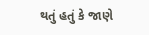થતું હતું કે જાણે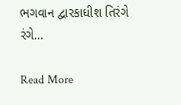ભગવાન દ્વારકાધીશ તિરંગે રંગે…

Read More